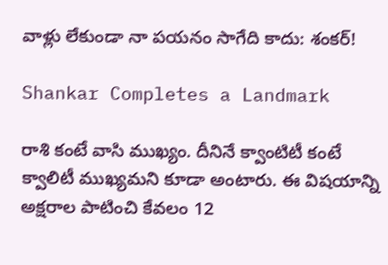వాళ్లు లేకుండా నా పయనం సాగేది కాదు: శంకర్‌!

Shankar Completes a Landmark

రాశి కంటే వాసి ముఖ్యం. దీనినే క్వాంటిటీ కంటే క్వాలిటీ ముఖ్యమని కూడా అంటారు. ఈ విషయాన్ని అక్షరాల పాటించి కేవలం 12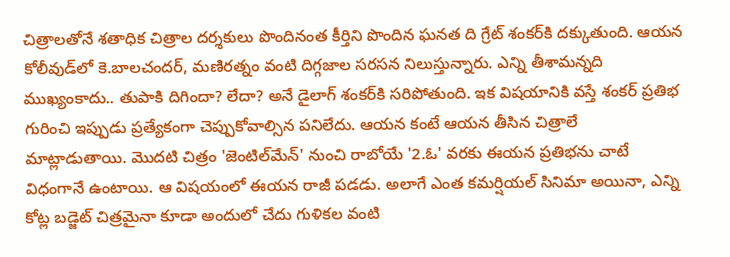చిత్రాలతోనే శతాధిక చిత్రాల దర్శకులు పొందినంత కీర్తిని పొందిన ఘనత ది గ్రేట్‌ శంకర్‌కి దక్కుతుంది. ఆయన కోలీవుడ్‌లో కె.బాలచందర్‌, మణిరత్నం వంటి దిగ్గజాల సరసన నిలుస్తున్నారు. ఎన్ని తీశామన్నది ముఖ్యంకాదు.. తుపాకి దిగిందా? లేదా? అనే డైలాగ్‌ శంకర్‌కి సరిపోతుంది. ఇక విషయానికి వస్తే శంకర్‌ ప్రతిభ గురించి ఇప్పుడు ప్రత్యేకంగా చెప్పుకోవాల్సిన పనిలేదు. ఆయన కంటే ఆయన తీసిన చిత్రాలే మాట్లాడుతాయి. మొదటి చిత్రం 'జెంటిల్‌మేన్‌' నుంచి రాబోయే '2.ఓ' వరకు ఈయన ప్రతిభను చాటే విధంగానే ఉంటాయి. ఆ విషయంలో ఈయన రాజీ పడడు. అలాగే ఎంత కమర్షియల్‌ సినిమా అయినా, ఎన్ని కోట్ల బడ్జెట్‌ చిత్రమైనా కూడా అందులో చేదు గుళికల వంటి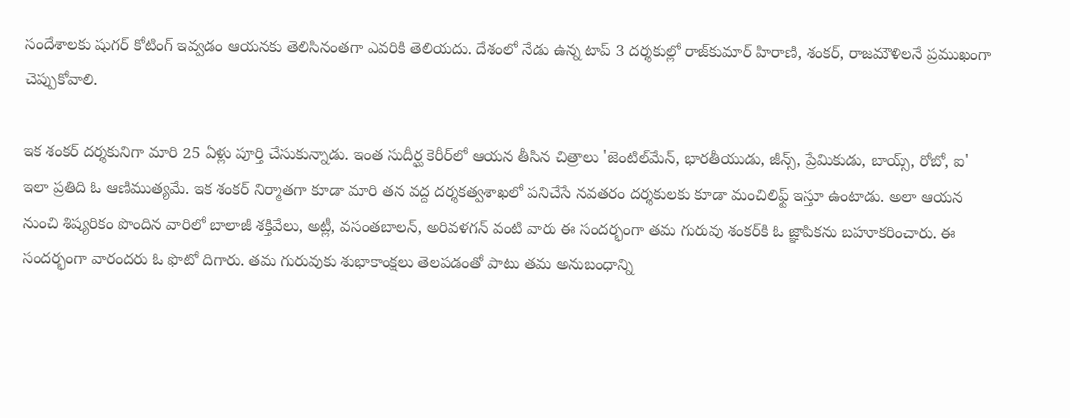సందేశాలకు షుగర్‌ కోటింగ్‌ ఇవ్వడం ఆయనకు తెలిసినంతగా ఎవరికి తెలియదు. దేశంలో నేడు ఉన్న టాప్‌ 3 దర్శకుల్లో రాజ్‌కుమార్‌ హిరాణి, శంకర్‌, రాజమౌళిలనే ప్రముఖంగా చెప్పుకోవాలి.

ఇక శంకర్‌ దర్శకునిగా మారి 25 ఏళ్లు పూర్తి చేసుకున్నాడు. ఇంత సుదీర్ఘ కెరీర్‌లో ఆయన తీసిన చిత్రాలు 'జెంటిల్‌మేన్‌, భారతీయుడు, జీన్స్‌, ప్రేమికుడు, బాయ్స్‌, రోబో, ఐ' ఇలా ప్రతిది ఓ ఆణిముత్యమే. ఇక శంకర్‌ నిర్మాతగా కూడా మారి తన వద్ద దర్శకత్వశాఖలో పనిచేసే నవతరం దర్శకులకు కూడా మంచిలిఫ్ట్‌ ఇస్తూ ఉంటాడు. అలా ఆయన నుంచి శిష్యరికం పొందిన వారిలో బాలాజీ శక్తివేలు, అట్లీ, వసంతబాలన్‌, అరివళగన్‌ వంటి వారు ఈ సందర్భంగా తమ గురువు శంకర్‌కి ఓ జ్ఞాపికను బహూకరించారు. ఈ సందర్భంగా వారందరు ఓ ఫొటో దిగారు. తమ గురువుకు శుభాకాంక్షలు తెలపడంతో పాటు తమ అనుబంధాన్ని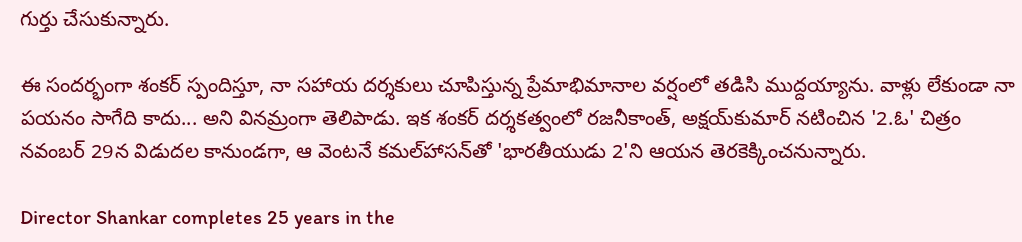గుర్తు చేసుకున్నారు.

ఈ సందర్భంగా శంకర్‌ స్పందిస్తూ, నా సహాయ దర్శకులు చూపిస్తున్న ప్రేమాభిమానాల వర్షంలో తడిసి ముద్దయ్యాను. వాళ్లు లేకుండా నా పయనం సాగేది కాదు... అని వినమ్రంగా తెలిపాడు. ఇక శంకర్‌ దర్శకత్వంలో రజనీకాంత్‌, అక్షయ్‌కుమార్‌ నటించిన '2.ఓ' చిత్రం నవంబర్‌ 29న విడుదల కానుండగా, ఆ వెంటనే కమల్‌హాసన్‌తో 'భారతీయుడు 2'ని ఆయన తెరకెక్కించనున్నారు.

Director Shankar completes 25 years in the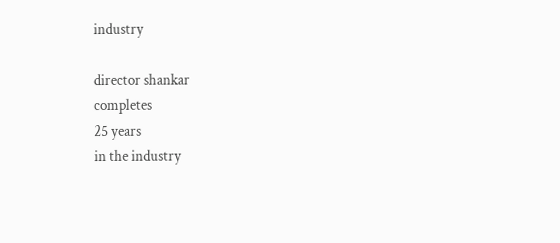industry

director shankar
completes
25 years
in the industry